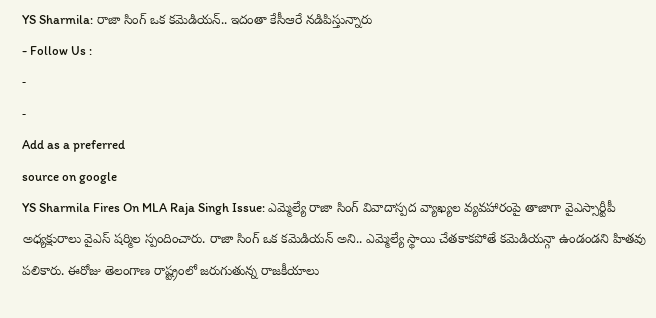YS Sharmila: రాజా సింగ్ ఒక కమెడియన్.. ఇదంతా కేసీఆరే నడిపిస్తున్నారు
- Follow Us :
-
-
Add as a preferred
source on google
YS Sharmila Fires On MLA Raja Singh Issue: ఎమ్మెల్యే రాజా సింగ్ వివాదాస్పద వ్యాఖ్యల వ్యవహారంపై తాజాగా వైఎస్సార్టీపీ అధ్యక్షురాలు వైఎస్ షర్మిల స్పందించారు. రాజా సింగ్ ఒక కమెడియన్ అని.. ఎమ్మెల్యే స్థాయి చేతకాకపోతే కమెడియన్గా ఉండండని హితవు పలికారు. ఈరోజు తెలంగాణ రాష్ట్రంలో జరుగుతున్న రాజకీయాలు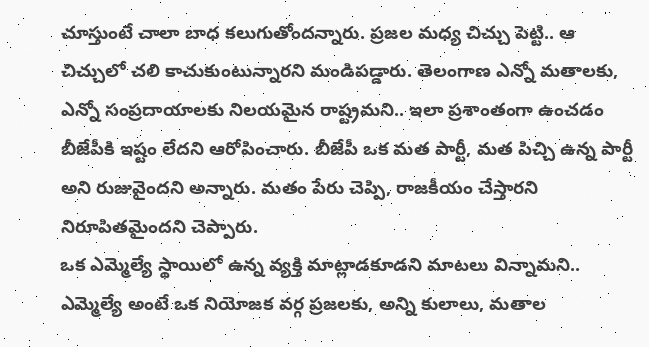చూస్తుంటే చాలా బాధ కలుగుతోందన్నారు. ప్రజల మధ్య చిచ్చు పెట్టి.. ఆ చిచ్చులో చలి కాచుకుంటున్నారని మండిపడ్డారు. తెలంగాణ ఎన్నో మతాలకు, ఎన్నో సంప్రదాయాలకు నిలయమైన రాష్ట్రమని.. ఇలా ప్రశాంతంగా ఉంచడం బీజేపీకి ఇష్టం లేదని ఆరోపించారు. బీజేపీ ఒక మత పార్టీ, మత పిచ్చి ఉన్న పార్టీ అని రుజువైందని అన్నారు. మతం పేరు చెప్పి, రాజకీయం చేస్తారని నిరూపితమైందని చెప్పారు.
ఒక ఎమ్మెల్యే స్థాయిలో ఉన్న వ్యక్తి మాట్లాడకూడని మాటలు విన్నామని.. ఎమ్మెల్యే అంటే ఒక నియోజక వర్గ ప్రజలకు, అన్ని కులాలు, మతాల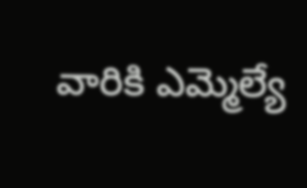వారికి ఎమ్మెల్యే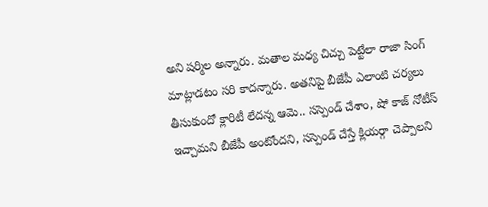అని షర్మిల అన్నారు. మతాల మధ్య చిచ్చు పెట్టేలా రాజా సింగ్ మాట్లాడటం సరి కాదన్నారు. అతనిపై బీజేపీ ఎలాంటి చర్యలు తీసుకుందో క్లారిటీ లేదన్న ఆమె.. సస్పెండ్ చేశాం, షో కాజ్ నోటీస్ ఇచ్చామని బీజేపీ అంటోందని, సస్పెండ్ చేస్తే క్లియర్గా చెప్పాలని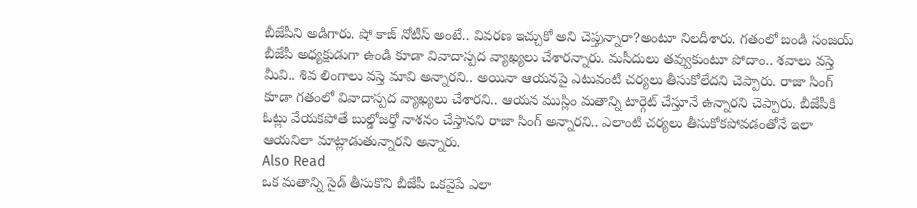బీజేపీని అడిగారు. షో కాజ్ నోటీస్ అంటే.. వివరణ ఇచ్చుకో అని చెప్తున్నారా?అంటూ నిలదీశారు. గతంలో బండి సంజయ్ బీజేపీ అధ్యక్షుడుగా ఉండి కూడా వివాదాస్పద వ్యాఖ్యలు చేశారన్నారు. మసీదులు తవ్వుకుంటూ పోదాం.. శవాలు వస్తె మీవి.. శివ లింగాలు వస్తె మావి అన్నారని.. అయినా ఆయనపై ఎటువంటి చర్యలు తీసుకోలేదని చెప్పారు. రాజా సింగ్ కూడా గతంలో వివాదాస్పద వ్యాఖ్యలు చేశారని.. ఆయన ముస్లిం మతాన్ని టార్గెట్ చేస్తూనే ఉన్నారని చెప్పారు. బీజేపీకి ఓట్లు వేయకపోతే బుల్డోజర్తో నాశనం చేస్తానని రాజా సింగ్ అన్నారని.. ఎలాంటి చర్యలు తీసుకోకపోవడంతోనే ఇలా ఆయనిలా మాట్లాడుతున్నారని అన్నారు.
Also Read
ఒక మతాన్ని సైడ్ తీసుకొని బీజేపీ ఒకవైపే ఎలా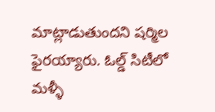మాట్లాడుతుందని షర్మిల ఫైరయ్యారు. ఓల్డ్ సిటీలో మళ్ళీ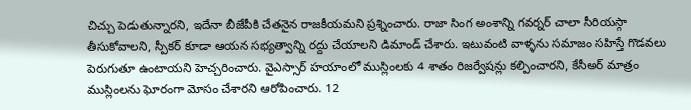చిచ్చు పెడుతున్నారని, ఇదేనా బీజేపీకి చేతనైన రాజకీయమని ప్రశ్నించారు. రాజా సింగ అంశాన్ని గవర్నర్ చాలా సీరియస్గా తీసుకోవాలని, స్పీకర్ కూడా ఆయన సభ్యత్వాన్ని రద్దు చేయాలని డిమాండ్ చేశారు. ఇటువంటి వాళ్ళను సమాజం సహిస్తే గొడవలు పెరుగుతూ ఉంటాయని హెచ్చరించారు. వైఎస్సార్ హయాంలో ముస్లింలకు 4 శాతం రిజర్వేషన్లు కల్పించారని, కేసీఅర్ మాత్రం ముస్లింలను ఘోరంగా మోసం చేశారని ఆరోపించారు. 12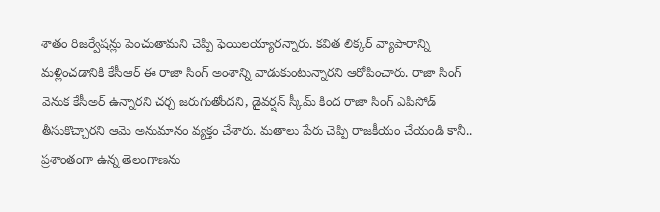శాతం రిజర్వేషన్లు పెంచుతామని చెప్పి ఫెయిలయ్యారన్నారు. కవిత లిక్కర్ వ్యాపారాన్ని మళ్లించడానికి కేసీఆర్ ఈ రాజా సింగ్ అంశాన్ని వాడుకుంటున్నారని ఆరోపించారు. రాజా సింగ్ వెనుక కేసీఅర్ ఉన్నారని చర్చ జరుగుతోందని, డైవర్షన్ స్కీమ్ కింద రాజా సింగ్ ఎపిసోడ్ తీసుకొచ్చారని ఆమె అనుమానం వ్యక్తం చేశారు. మతాలు పేరు చెప్పి రాజకీయం చేయండి కానీ.. ప్రశాంతంగా ఉన్న తెలంగాణను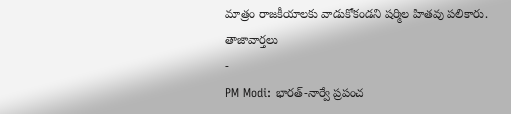మాత్రం రాజకీయాలకు వాడుకోకండని షర్మిల హితవు పలికారు.
తాజావార్తలు
-
PM Modi: భారత్-నార్వే ప్రపంచ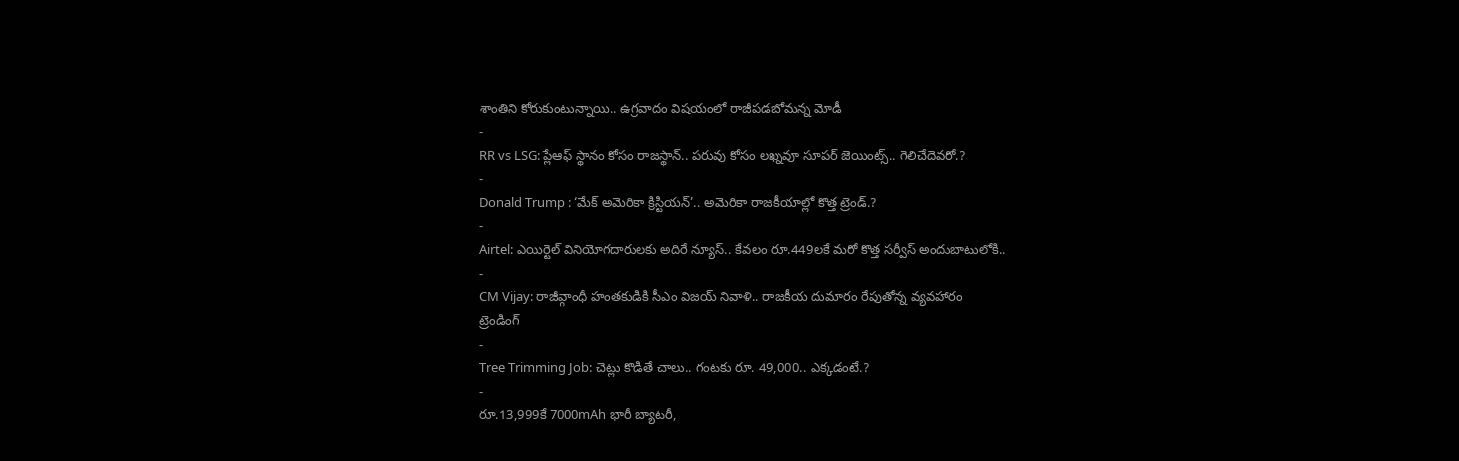శాంతిని కోరుకుంటున్నాయి.. ఉగ్రవాదం విషయంలో రాజీపడబోమన్న మోడీ
-
RR vs LSG: ప్లేఆఫ్ స్థానం కోసం రాజస్థాన్.. పరువు కోసం లఖ్నవూ సూపర్ జెయింట్స్.. గెలిచేదెవరో.?
-
Donald Trump : ‘మేక్ అమెరికా క్రిస్టియన్’.. అమెరికా రాజకీయాల్లో కొత్త ట్రెండ్.?
-
Airtel: ఎయిర్టెల్ వినియోగదారులకు అదిరే న్యూస్.. కేవలం రూ.449లకే మరో కొత్త సర్వీస్ అందుబాటులోకి..
-
CM Vijay: రాజీవ్గాంధీ హంతకుడికి సీఎం విజయ్ నివాళి.. రాజకీయ దుమారం రేపుతోన్న వ్యవహారం
ట్రెండింగ్
-
Tree Trimming Job: చెట్లు కొడితే చాలు.. గంటకు రూ. 49,000.. ఎక్కడంటే.?
-
రూ.13,999కే 7000mAh భారీ బ్యాటరీ,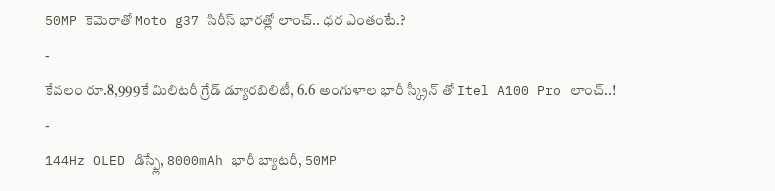50MP కెమెరాతో Moto g37 సిరీస్ భారత్లో లాంచ్.. ధర ఎంతంటే.?
-
కేవలం రూ.8,999కే మిలిటరీ గ్రేడ్ డ్యూరబిలిటీ, 6.6 అంగుళాల భారీ స్క్రీన్ తో Itel A100 Pro లాంచ్..!
-
144Hz OLED డిస్ప్లే, 8000mAh భారీ బ్యాటరీ, 50MP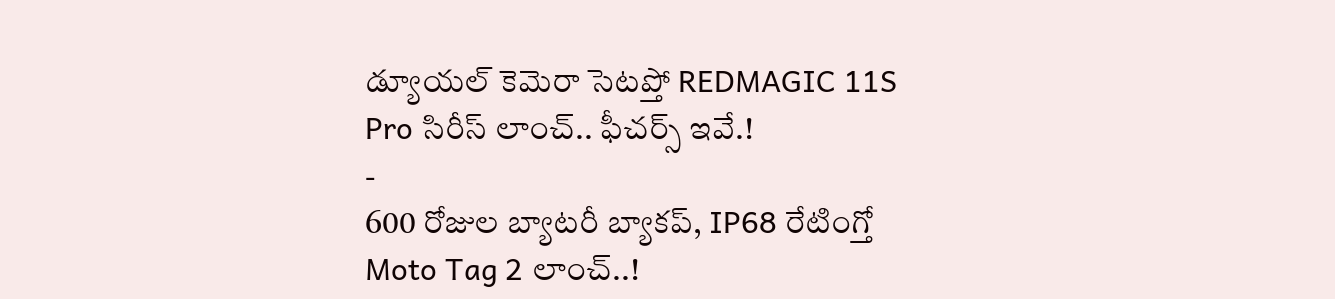డ్యూయల్ కెమెరా సెటప్తో REDMAGIC 11S Pro సిరీస్ లాంచ్.. ఫీచర్స్ ఇవే.!
-
600 రోజుల బ్యాటరీ బ్యాకప్, IP68 రేటింగ్తో Moto Tag 2 లాంచ్..!